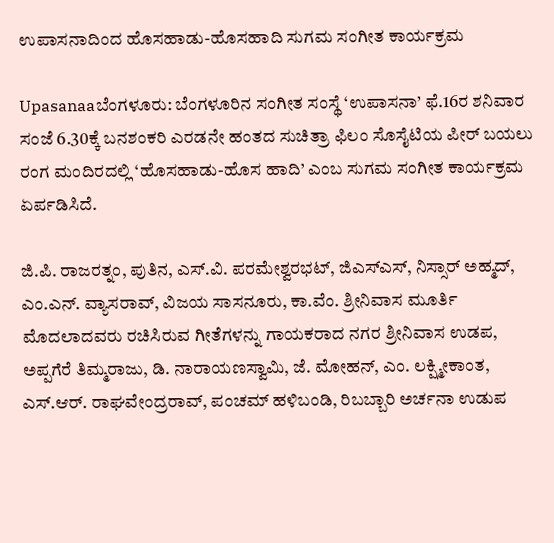ಉಪಾಸನಾದಿಂದ ಹೊಸಹಾಡು-ಹೊಸಹಾದಿ ಸುಗಮ ಸಂಗೀತ ಕಾರ್ಯಕ್ರಮ

Upasanaaಬೆಂಗಳೂರು: ಬೆಂಗಳೂರಿನ ಸಂಗೀತ ಸಂಸ್ಥೆ ‘ಉಪಾಸನಾ’ ಫೆ.16ರ ಶನಿವಾರ ಸಂಜೆ 6.30ಕ್ಕೆ ಬನಶಂಕರಿ ಎರಡನೇ ಹಂತದ ಸುಚಿತ್ರಾ ಫಿಲಂ ಸೊಸೈಟಿಯ ಪೀರ್‌ ಬಯಲು ರಂಗ ಮಂದಿರದಲ್ಲಿ ‘ಹೊಸಹಾಡು-ಹೊಸ ಹಾದಿ’ ಎಂಬ ಸುಗಮ ಸಂಗೀತ ಕಾರ್ಯಕ್ರಮ ಏರ್ಪಡಿಸಿದೆ.

ಜಿ.ಪಿ. ರಾಜರತ್ನಂ, ಪುತಿನ, ಎಸ್‌.ವಿ. ಪರಮೇಶ್ವರಭಟ್‌, ಜಿಎಸ್‌ಎಸ್‌, ನಿಸ್ಸಾರ್‌ ಅಹ್ಮದ್‌, ಎಂ.ಎನ್‌. ವ್ಯಾಸರಾವ್‌, ವಿಜಯ ಸಾಸನೂರು, ಕಾ.ವೆಂ. ಶ್ರೀನಿವಾಸ ಮೂರ್ತಿ ಮೊದಲಾದವರು ರಚಿಸಿರುವ ಗೀತೆಗಳನ್ನು ಗಾಯಕರಾದ ನಗರ ಶ್ರೀನಿವಾಸ ಉಡಪ, ಅಪ್ಪಗೆರೆ ತಿಮ್ಮರಾಜು, ಡಿ. ನಾರಾಯಣಸ್ವಾಮಿ, ಜೆ. ಮೋಹನ್‌, ಎಂ. ಲಕ್ಷ್ಮೀಕಾಂತ, ಎಸ್‌.ಆರ್‌. ರಾಘವೇಂದ್ರರಾವ್‌, ಪಂಚಮ್‌ ಹಳಿಬಂಡಿ, ರಿಬಬ್ಬಾರಿ ಅರ್ಚನಾ ಉಡುಪ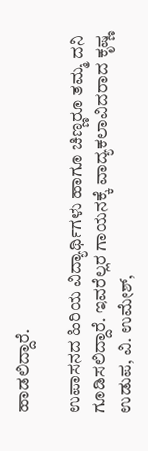ಹಾಡಲಿದ್ದಾರೆ.

ಉಪಾಸನದ ಹಿರಿಯ ವಿದ್ಯಾರ್ಥಿಗಳು ಹಾಗೂ ಚಿಣ್ಣರೂ ತಮ್ಮ ದನಿ ಗೂಡಿಸಲಿದ್ದಾರೆ. ಇವರೆಲ್ಲರ ಗಾಯನಕ್ಕೆ ವಾದ್ಯಕಲಾವಿದರಾದ ಕೃಷ್ಣ ಉಡುಪ, ವಿ. ಉಮೇಶ್‌,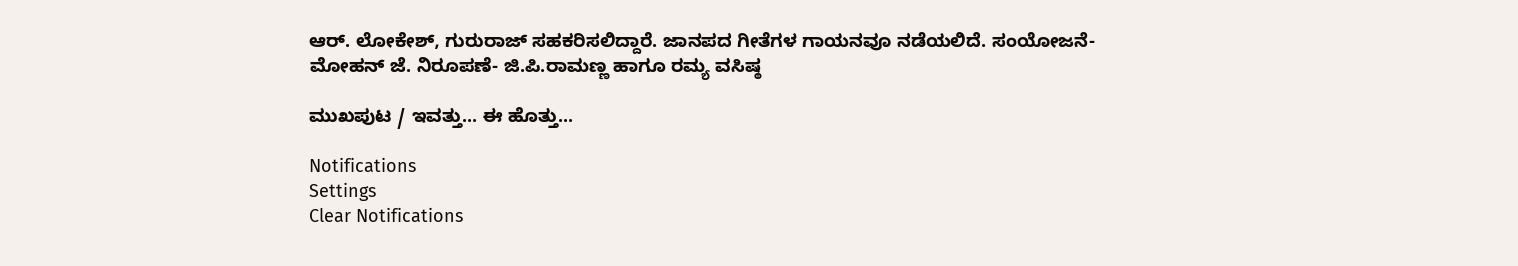ಆರ್‌. ಲೋಕೇಶ್‌, ಗುರುರಾಜ್‌ ಸಹಕರಿಸಲಿದ್ದಾರೆ. ಜಾನಪದ ಗೀತೆಗಳ ಗಾಯನವೂ ನಡೆಯಲಿದೆ. ಸಂಯೋಜನೆ- ಮೋಹನ್‌ ಜೆ. ನಿರೂಪಣೆ- ಜಿ.ಪಿ.ರಾಮಣ್ಣ ಹಾಗೂ ರಮ್ಯ ವಸಿಷ್ಠ

ಮುಖಪುಟ / ಇವತ್ತು... ಈ ಹೊತ್ತು...

Notifications
Settings
Clear Notifications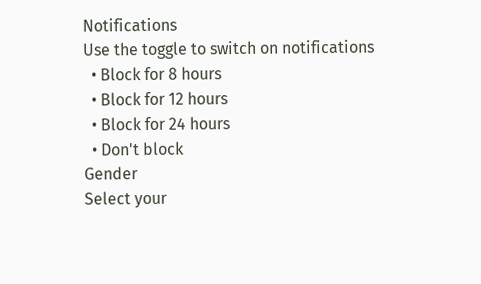Notifications
Use the toggle to switch on notifications
  • Block for 8 hours
  • Block for 12 hours
  • Block for 24 hours
  • Don't block
Gender
Select your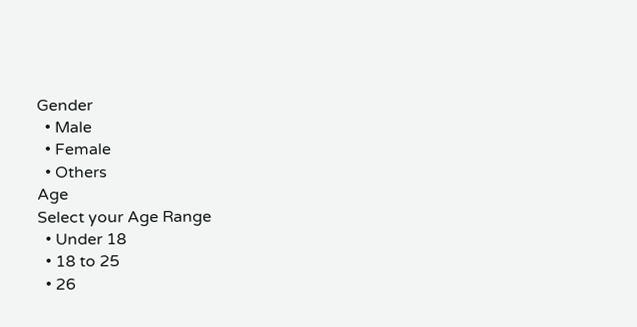Gender
  • Male
  • Female
  • Others
Age
Select your Age Range
  • Under 18
  • 18 to 25
  • 26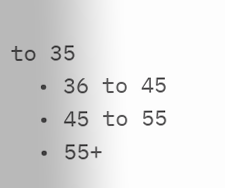to 35
  • 36 to 45
  • 45 to 55
  • 55+